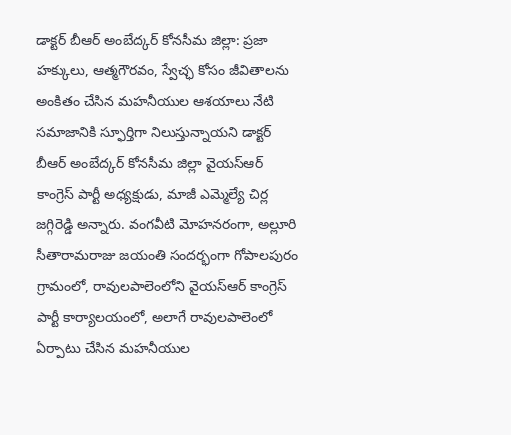డాక్టర్ బీఆర్ అంబేద్కర్ కోనసీమ జిల్లా: ప్రజా హక్కులు, ఆత్మగౌరవం, స్వేచ్ఛ కోసం జీవితాలను అంకితం చేసిన మహనీయుల ఆశయాలు నేటి సమాజానికి స్ఫూర్తిగా నిలుస్తున్నాయని డాక్టర్ బీఆర్ అంబేద్కర్ కోనసీమ జిల్లా వైయస్ఆర్ కాంగ్రెస్ పార్టీ అధ్యక్షుడు, మాజీ ఎమ్మెల్యే చిర్ల జగ్గిరెడ్డి అన్నారు. వంగవీటి మోహనరంగా, అల్లూరి సీతారామరాజు జయంతి సందర్భంగా గోపాలపురం గ్రామంలో, రావులపాలెంలోని వైయస్ఆర్ కాంగ్రెస్ పార్టీ కార్యాలయంలో, అలాగే రావులపాలెంలో ఏర్పాటు చేసిన మహనీయుల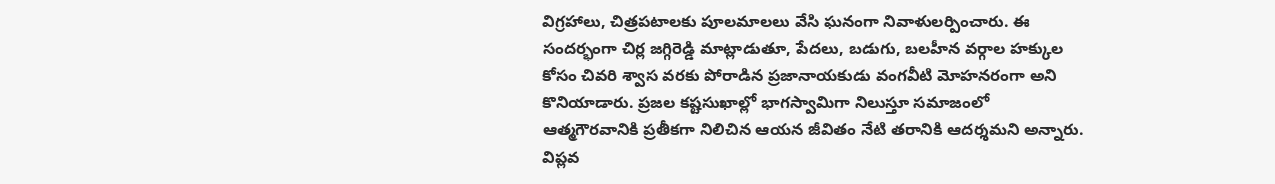విగ్రహాలు, చిత్రపటాలకు పూలమాలలు వేసి ఘనంగా నివాళులర్పించారు. ఈ సందర్భంగా చిర్ల జగ్గిరెడ్డి మాట్లాడుతూ, పేదలు, బడుగు, బలహీన వర్గాల హక్కుల కోసం చివరి శ్వాస వరకు పోరాడిన ప్రజానాయకుడు వంగవీటి మోహనరంగా అని కొనియాడారు. ప్రజల కష్టసుఖాల్లో భాగస్వామిగా నిలుస్తూ సమాజంలో ఆత్మగౌరవానికి ప్రతీకగా నిలిచిన ఆయన జీవితం నేటి తరానికి ఆదర్శమని అన్నారు. విప్లవ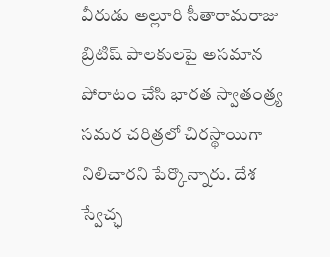వీరుడు అల్లూరి సీతారామరాజు బ్రిటిష్ పాలకులపై అసమాన పోరాటం చేసి భారత స్వాతంత్ర్య సమర చరిత్రలో చిరస్థాయిగా నిలిచారని పేర్కొన్నారు. దేశ స్వేచ్ఛ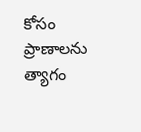కోసం ప్రాణాలను త్యాగం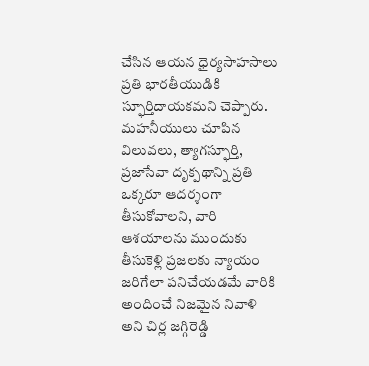చేసిన ఆయన ధైర్యసాహసాలు ప్రతి భారతీయుడికి స్ఫూర్తిదాయకమని చెప్పారు. మహనీయులు చూపిన విలువలు, త్యాగస్ఫూర్తి, ప్రజాసేవా దృక్పథాన్ని ప్రతి ఒక్కరూ ఆదర్శంగా తీసుకోవాలని, వారి ఆశయాలను ముందుకు తీసుకెళ్లి ప్రజలకు న్యాయం జరిగేలా పనిచేయడమే వారికి అందించే నిజమైన నివాళి అని చిర్ల జగ్గిరెడ్డి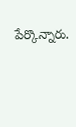పేర్కొన్నారు.